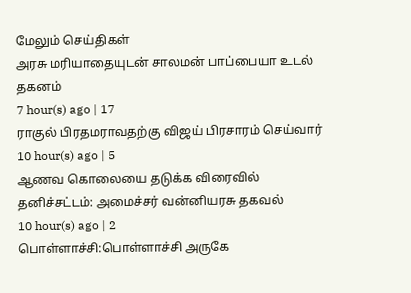மேலும் செய்திகள்
அரசு மரியாதையுடன் சாலமன் பாப்பையா உடல் தகனம்
7 hour(s) ago | 17
ராகுல் பிரதமராவதற்கு விஜய் பிரசாரம் செய்வார்
10 hour(s) ago | 5
ஆணவ கொலையை தடுக்க விரைவில் தனிச்சட்டம்: அமைச்சர் வன்னியரசு தகவல்
10 hour(s) ago | 2
பொள்ளாச்சி:பொள்ளாச்சி அருகே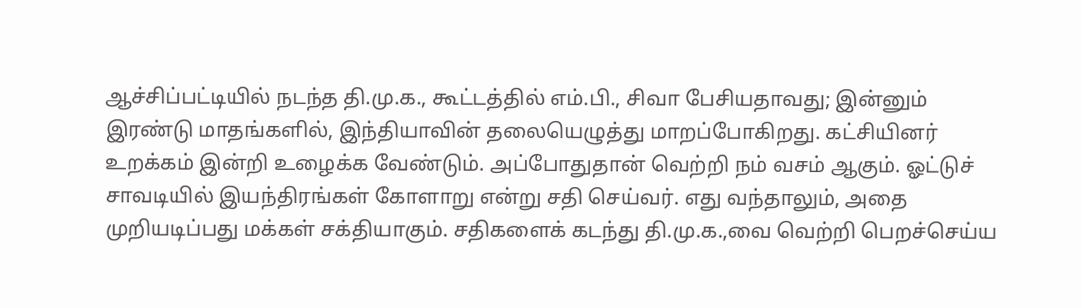ஆச்சிப்பட்டியில் நடந்த தி.மு.க., கூட்டத்தில் எம்.பி., சிவா பேசியதாவது; இன்னும் இரண்டு மாதங்களில், இந்தியாவின் தலையெழுத்து மாறப்போகிறது. கட்சியினர் உறக்கம் இன்றி உழைக்க வேண்டும். அப்போதுதான் வெற்றி நம் வசம் ஆகும். ஓட்டுச் சாவடியில் இயந்திரங்கள் கோளாறு என்று சதி செய்வர். எது வந்தாலும், அதை முறியடிப்பது மக்கள் சக்தியாகும். சதிகளைக் கடந்து தி.மு.க.,வை வெற்றி பெறச்செய்ய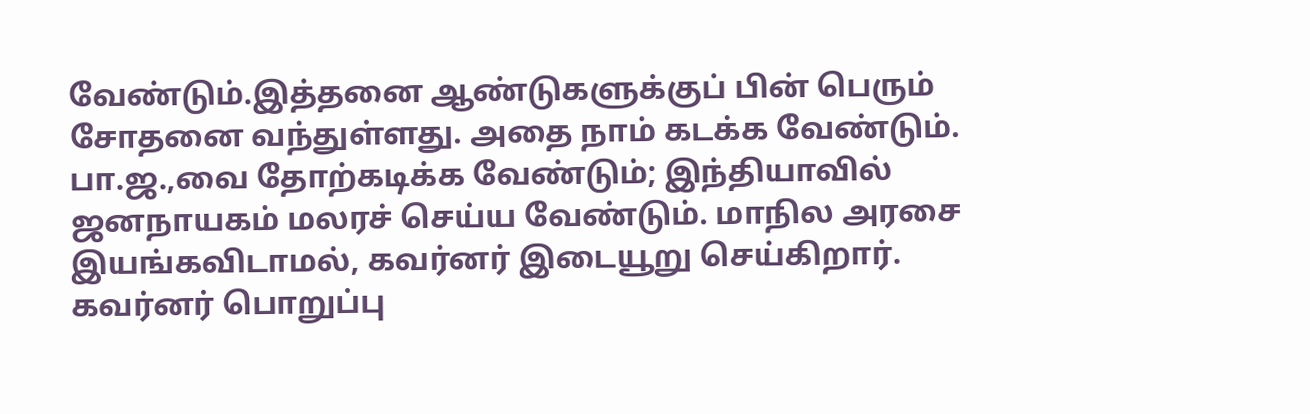வேண்டும்.இத்தனை ஆண்டுகளுக்குப் பின் பெரும் சோதனை வந்துள்ளது. அதை நாம் கடக்க வேண்டும். பா.ஜ.,வை தோற்கடிக்க வேண்டும்; இந்தியாவில் ஜனநாயகம் மலரச் செய்ய வேண்டும். மாநில அரசை இயங்கவிடாமல், கவர்னர் இடையூறு செய்கிறார். கவர்னர் பொறுப்பு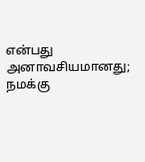என்பது அனாவசியமானது; நமக்கு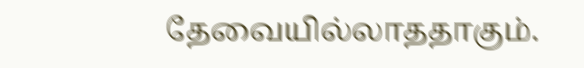தேவையில்லாததாகும்.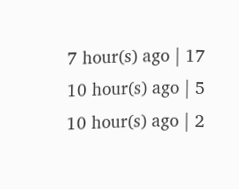7 hour(s) ago | 17
10 hour(s) ago | 5
10 hour(s) ago | 2